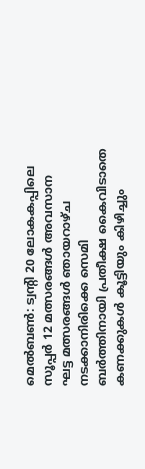മെൽബൺ: ട്വന്റി 20 ലോകകപ്പിലെ സൂപ്പർ 12 മത്സരങ്ങൾ അവസാന ഘട്ട മത്സരങ്ങൾ ഞായറാഴ്ച നടക്കാനിരിക്കെ സെമി ബർത്തിനായി പ്രതീക്ഷ കൈവിടാതെ കണക്കുകൾ കൂട്ടിയും കിഴിച്ചും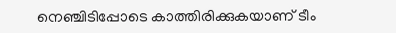നെഞ്ചിടിപ്പോടെ കാത്തിരിക്കുകയാണ് ടീം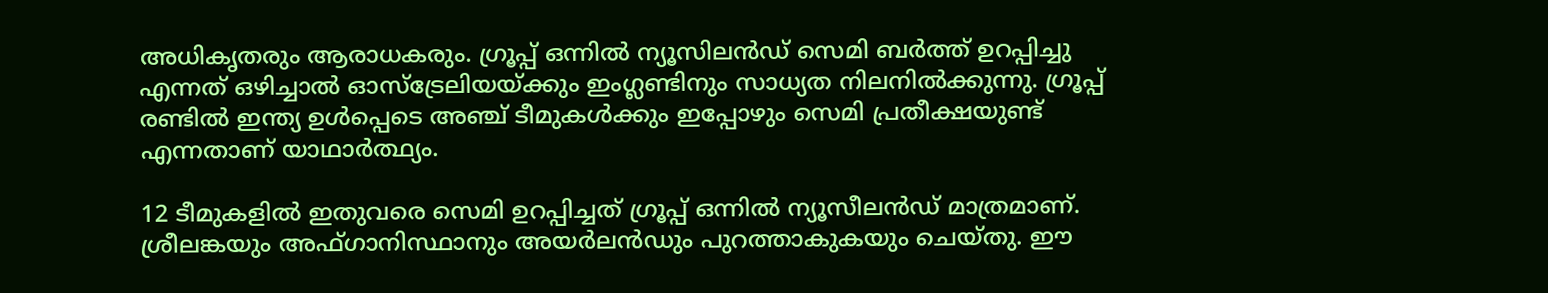അധികൃതരും ആരാധകരും. ഗ്രൂപ്പ് ഒന്നിൽ ന്യൂസിലൻഡ് സെമി ബർത്ത് ഉറപ്പിച്ചു എന്നത് ഒഴിച്ചാൽ ഓസ്‌ട്രേലിയയ്ക്കും ഇംഗ്ലണ്ടിനും സാധ്യത നിലനിൽക്കുന്നു. ഗ്രൂപ്പ് രണ്ടിൽ ഇന്ത്യ ഉൾപ്പെടെ അഞ്ച് ടീമുകൾക്കും ഇപ്പോഴും സെമി പ്രതീക്ഷയുണ്ട് എന്നതാണ് യാഥാർത്ഥ്യം.

12 ടീമുകളിൽ ഇതുവരെ സെമി ഉറപ്പിച്ചത് ഗ്രൂപ്പ് ഒന്നിൽ ന്യൂസീലൻഡ് മാത്രമാണ്. ശ്രീലങ്കയും അഫ്ഗാനിസ്ഥാനും അയർലൻഡും പുറത്താകുകയും ചെയ്തു. ഈ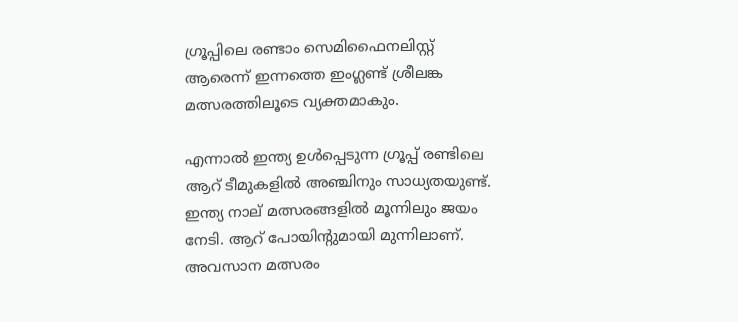ഗ്രൂപ്പിലെ രണ്ടാം സെമിഫൈനലിസ്റ്റ് ആരെന്ന് ഇന്നത്തെ ഇംഗ്ലണ്ട് ശ്രീലങ്ക മത്സരത്തിലൂടെ വ്യക്തമാകും.

എന്നാൽ ഇന്ത്യ ഉൾപ്പെടുന്ന ഗ്രൂപ്പ് രണ്ടിലെ ആറ് ടീമുകളിൽ അഞ്ചിനും സാധ്യതയുണ്ട്. ഇന്ത്യ നാല് മത്സരങ്ങളിൽ മൂന്നിലും ജയം നേടി. ആറ് പോയിന്റുമായി മുന്നിലാണ്. അവസാന മത്സരം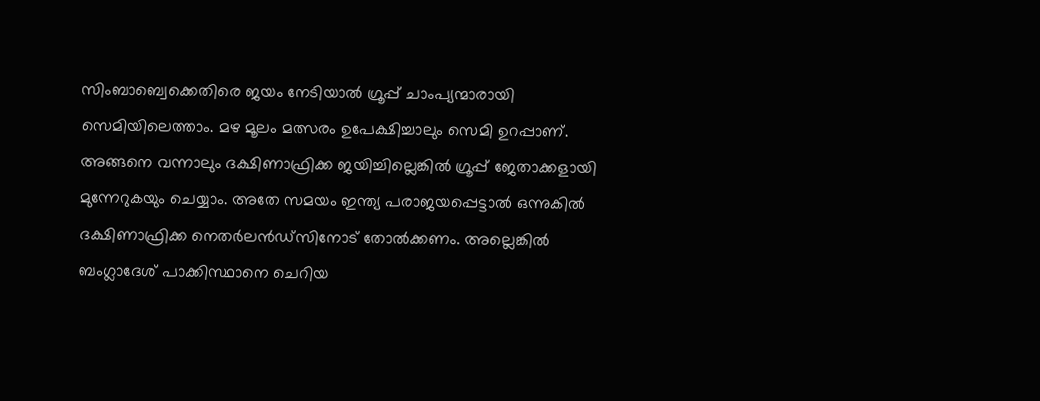സിംബാബ്വെക്കെതിരെ ജയം നേടിയാൽ ഗ്രൂപ്പ് ചാംപ്യന്മാരായി സെമിയിലെത്താം. മഴ മൂലം മത്സരം ഉപേക്ഷിച്ചാലും സെമി ഉറപ്പാണ്. അങ്ങനെ വന്നാലും ദക്ഷിണാഫ്രിക്ക ജയിച്ചില്ലെങ്കിൽ ഗ്രൂപ്പ് ജേതാക്കളായി മുന്നേറുകയും ചെയ്യാം. അതേ സമയം ഇന്ത്യ പരാജയപ്പെട്ടാൽ ഒന്നുകിൽ ദക്ഷിണാഫ്രിക്ക നെതർലൻഡ്‌സിനോട് തോൽക്കണം. അല്ലെങ്കിൽ ബംഗ്ലാദേശ് പാക്കിസ്ഥാനെ ചെറിയ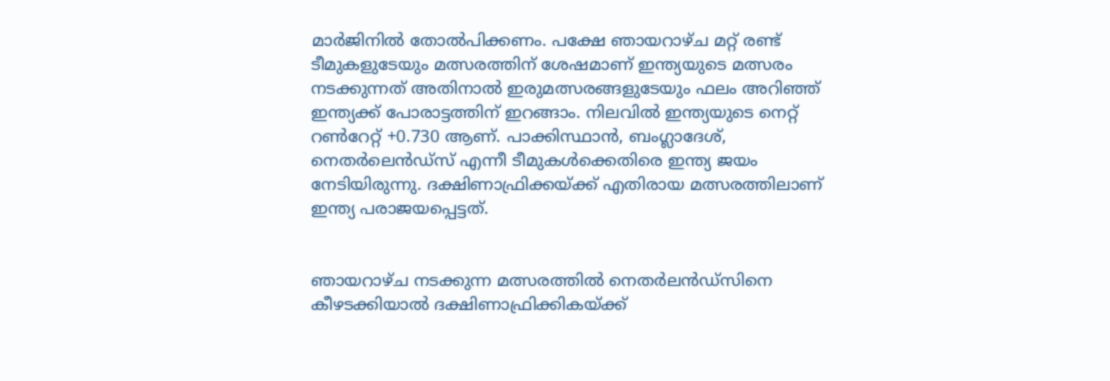മാർജിനിൽ തോൽപിക്കണം. പക്ഷേ ഞായറാഴ്ച മറ്റ് രണ്ട് ടീമുകളുടേയും മത്സരത്തിന് ശേഷമാണ് ഇന്ത്യയുടെ മത്സരം നടക്കുന്നത് അതിനാൽ ഇരുമത്സരങ്ങളുടേയും ഫലം അറിഞ്ഞ് ഇന്ത്യക്ക് പോരാട്ടത്തിന് ഇറങ്ങാം. നിലവിൽ ഇന്ത്യയുടെ നെറ്റ് റൺറേറ്റ് +0.730 ആണ്. പാക്കിസ്ഥാൻ, ബംഗ്ലാദേശ്, നെതർലെൻഡ്‌സ് എന്നീ ടീമുകൾക്കെതിരെ ഇന്ത്യ ജയം നേടിയിരുന്നു. ദക്ഷിണാഫ്രിക്കയ്ക്ക് എതിരായ മത്സരത്തിലാണ് ഇന്ത്യ പരാജയപ്പെട്ടത്.


ഞായറാഴ്ച നടക്കുന്ന മത്സരത്തിൽ നെതർലൻഡ്‌സിനെ കീഴടക്കിയാൽ ദക്ഷിണാഫ്രിക്കികയ്ക്ക്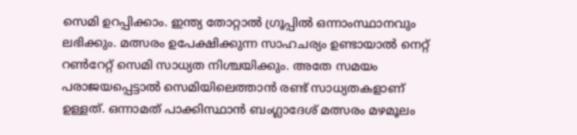സെമി ഉറപ്പിക്കാം. ഇന്ത്യ തോറ്റാൽ ഗ്രൂപ്പിൽ ഒന്നാംസ്ഥാനവും ലഭിക്കും. മത്സരം ഉപേക്ഷിക്കുന്ന സാഹചര്യം ഉണ്ടായാൽ നെറ്റ് റൺറേറ്റ് സെമി സാധ്യത നിശ്ചയിക്കും. അതേ സമയം പരാജയപ്പെട്ടാൽ സെമിയിലെത്താൻ രണ്ട് സാധ്യതകളാണ് ഉള്ളത്. ഒന്നാമത് പാക്കിസ്ഥാൻ ബംഗ്ലാദേശ് മത്സരം മഴമൂലം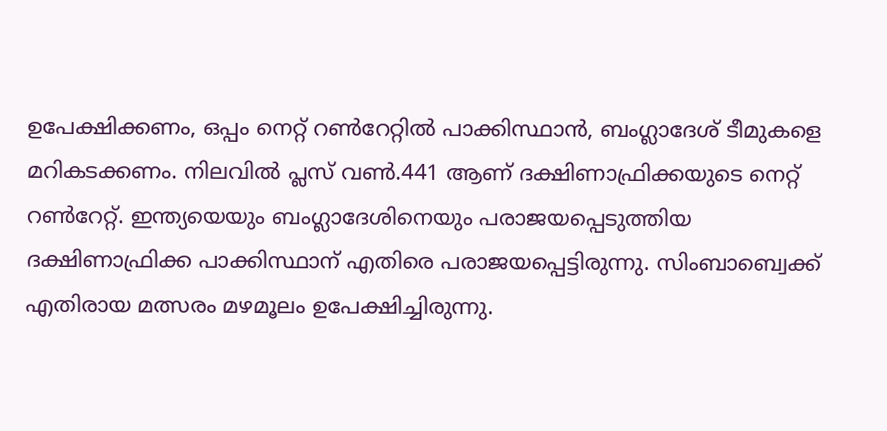ഉപേക്ഷിക്കണം, ഒപ്പം നെറ്റ് റൺറേറ്റിൽ പാക്കിസ്ഥാൻ, ബംഗ്ലാദേശ് ടീമുകളെ മറികടക്കണം. നിലവിൽ പ്ലസ് വൺ.441 ആണ് ദക്ഷിണാഫ്രിക്കയുടെ നെറ്റ് റൺറേറ്റ്. ഇന്ത്യയെയും ബംഗ്ലാദേശിനെയും പരാജയപ്പെടുത്തിയ ദക്ഷിണാഫ്രിക്ക പാക്കിസ്ഥാന് എതിരെ പരാജയപ്പെട്ടിരുന്നു. സിംബാബ്വെക്ക് എതിരായ മത്സരം മഴമൂലം ഉപേക്ഷിച്ചിരുന്നു.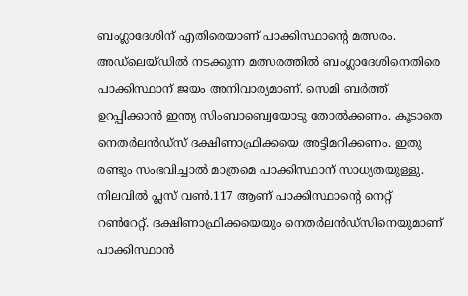ബംഗ്ലാദേശിന് എതിരെയാണ് പാക്കിസ്ഥാന്റെ മത്സരം. അഡ്‌ലെയ്ഡിൽ നടക്കുന്ന മത്സരത്തിൽ ബംഗ്ലാദേശിനെതിരെ പാക്കിസ്ഥാന് ജയം അനിവാര്യമാണ്. സെമി ബർത്ത് ഉറപ്പിക്കാൻ ഇന്ത്യ സിംബാബ്വെയോടു തോൽക്കണം. കൂടാതെ നെതർലൻഡ്‌സ് ദക്ഷിണാഫ്രിക്കയെ അട്ടിമറിക്കണം. ഇതു രണ്ടും സംഭവിച്ചാൽ മാത്രമെ പാക്കിസ്ഥാന് സാധ്യതയുള്ളു. നിലവിൽ പ്ലസ് വൺ.117 ആണ് പാക്കിസ്ഥാന്റെ നെറ്റ് റൺറേറ്റ്. ദക്ഷിണാഫ്രിക്കയെയും നെതർലൻഡ്‌സിനെയുമാണ് പാക്കിസ്ഥാൻ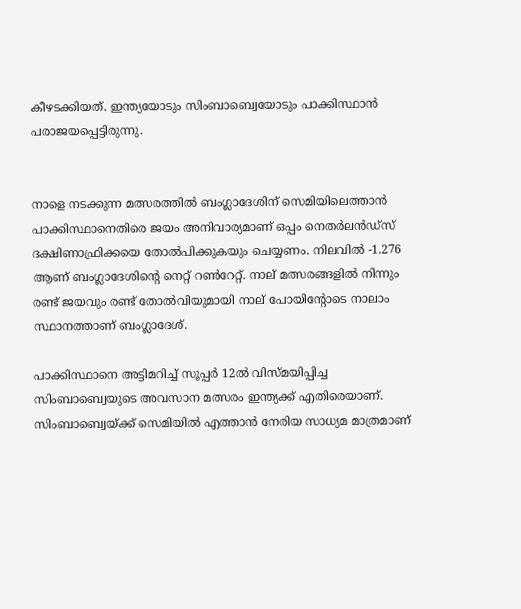കീഴടക്കിയത്. ഇന്ത്യയോടും സിംബാബ്വെയോടും പാക്കിസ്ഥാൻ പരാജയപ്പെട്ടിരുന്നു.


നാളെ നടക്കുന്ന മത്സരത്തിൽ ബംഗ്ലാദേശിന് സെമിയിലെത്താൻ പാക്കിസ്ഥാനെതിരെ ജയം അനിവാര്യമാണ് ഒപ്പം നെതർലൻഡ്‌സ് ദക്ഷിണാഫ്രിക്കയെ തോൽപിക്കുകയും ചെയ്യണം. നിലവിൽ -1.276 ആണ് ബംഗ്ലാദേശിന്റെ നെറ്റ് റൺറേറ്റ്. നാല് മത്സരങ്ങളിൽ നിന്നും രണ്ട് ജയവും രണ്ട് തോൽവിയുമായി നാല് പോയിന്റോടെ നാലാം സ്ഥാനത്താണ് ബംഗ്ലാദേശ്.

പാക്കിസ്ഥാനെ അട്ടിമറിച്ച് സൂപ്പർ 12ൽ വിസ്മയിപ്പിച്ച സിംബാബ്വെയുടെ അവസാന മത്സരം ഇന്ത്യക്ക് എതിരെയാണ്. സിംബാബ്വെയ്ക്ക് സെമിയിൽ എത്താൻ നേരിയ സാധ്യമ മാത്രമാണ്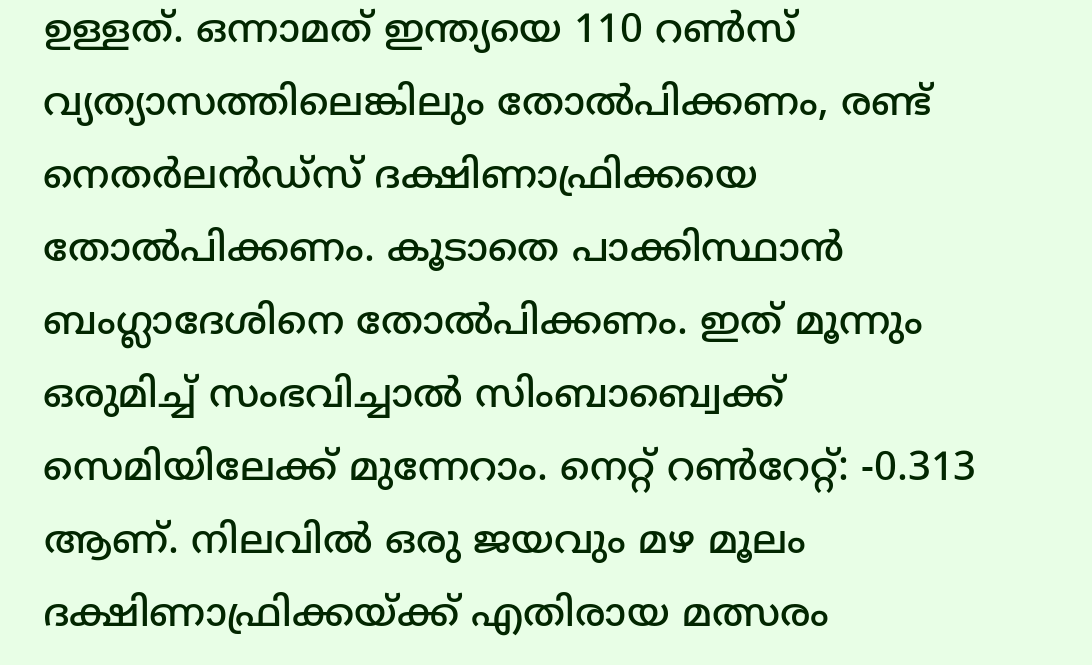ഉള്ളത്. ഒന്നാമത് ഇന്ത്യയെ 110 റൺസ് വ്യത്യാസത്തിലെങ്കിലും തോൽപിക്കണം, രണ്ട് നെതർലൻഡ്‌സ് ദക്ഷിണാഫ്രിക്കയെ തോൽപിക്കണം. കൂടാതെ പാക്കിസ്ഥാൻ ബംഗ്ലാദേശിനെ തോൽപിക്കണം. ഇത് മൂന്നും ഒരുമിച്ച് സംഭവിച്ചാൽ സിംബാബ്വെക്ക് സെമിയിലേക്ക് മുന്നേറാം. നെറ്റ് റൺറേറ്റ്: -0.313 ആണ്. നിലവിൽ ഒരു ജയവും മഴ മൂലം ദക്ഷിണാഫ്രിക്കയ്ക്ക് എതിരായ മത്സരം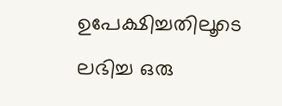ഉപേക്ഷിച്ചതിലൂടെ ലഭിച്ച ഒരു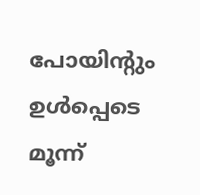പോയിന്റും ഉൾപ്പെടെ മൂന്ന്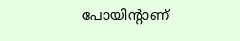പോയിന്റാണ്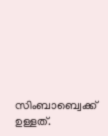സിംബാബ്വെക്ക് ഉള്ളത്.